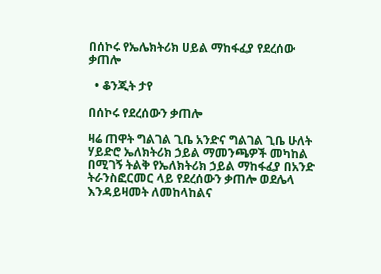በሰኮሩ የኤሌክትሪክ ሀይል ማከፋፈያ የደረሰው ቃጠሎ

  • ቆንጂት ታየ

በሰኮሩ የደረሰውን ቃጠሎ

ዛሬ ጠዋት ግልገል ጊቤ አንድና ግልገል ጊቤ ሁለት ሃይድሮ ኤለክትሪክ ኃይል ማመንጫዎች መካከል በሚገኝ ትልቅ የኤለክትሪክ ኃይል ማከፋፈያ በአንድ ትራንስፎርመር ላይ የደረሰውን ቃጠሎ ወደሌላ እንዳይዛመት ለመከላከልና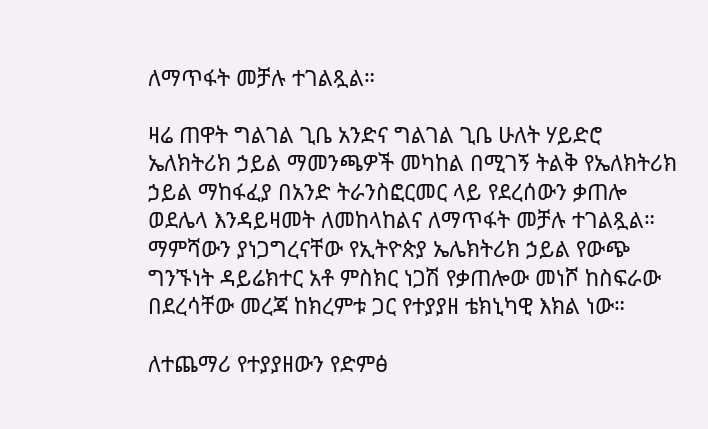ለማጥፋት መቻሉ ተገልጿል።

ዛሬ ጠዋት ግልገል ጊቤ አንድና ግልገል ጊቤ ሁለት ሃይድሮ ኤለክትሪክ ኃይል ማመንጫዎች መካከል በሚገኝ ትልቅ የኤለክትሪክ ኃይል ማከፋፈያ በአንድ ትራንስፎርመር ላይ የደረሰውን ቃጠሎ ወደሌላ እንዳይዛመት ለመከላከልና ለማጥፋት መቻሉ ተገልጿል። ማምሻውን ያነጋግረናቸው የኢትዮጵያ ኤሌክትሪክ ኃይል የውጭ ግንኙነት ዳይሬክተር አቶ ምስክር ነጋሽ የቃጠሎው መነሾ ከስፍራው በደረሳቸው መረጃ ከክረምቱ ጋር የተያያዘ ቴክኒካዊ እክል ነው።

ለተጨማሪ የተያያዘውን የድምፅ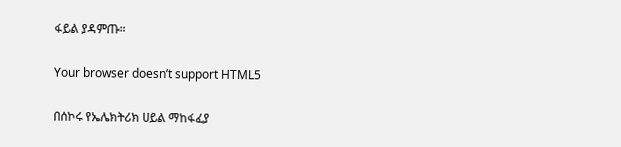ፋይል ያዳምጡ።

Your browser doesn’t support HTML5

በሰኮሩ የኤሌክትሪክ ሀይል ማከፋፈያ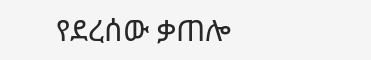የደረሰው ቃጠሎ